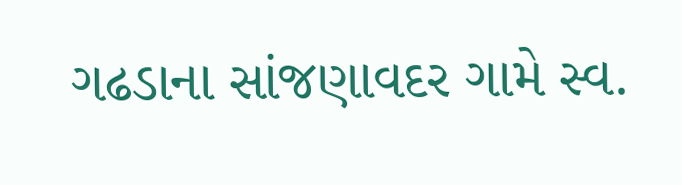ગઢડાના સાંજણાવદર ગામે સ્વ.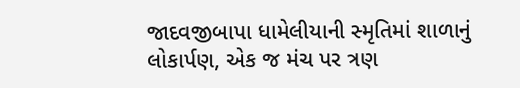જાદવજીબાપા ધામેલીયાની સ્મૃતિમાં શાળાનું લોકાર્પણ, એક જ મંચ પર ત્રણ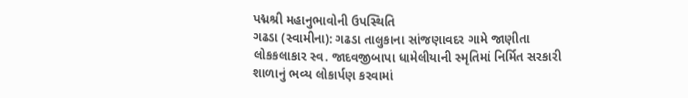પદ્મશ્રી મહાનુભાવોની ઉપસ્થિતિ
ગઢડા (સ્વામીના): ગઢડા તાલુકાના સાંજણાવદર ગામે જાણીતા લોકકલાકાર સ્વ. જાદવજીબાપા ધામેલીયાની સ્મૃતિમાં નિર્મિત સરકારી શાળાનું ભવ્ય લોકાર્પણ કરવામાં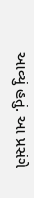આવ્યું હતું. આ પ્રસંગે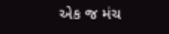એક જ મંચ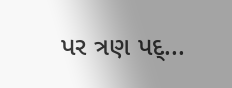પર ત્રણ પદ્...